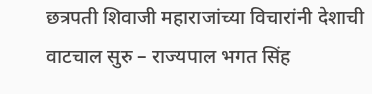छत्रपती शिवाजी महाराजांच्या विचारांनी देशाची वाटचाल सुरु – राज्यपाल भगत सिंह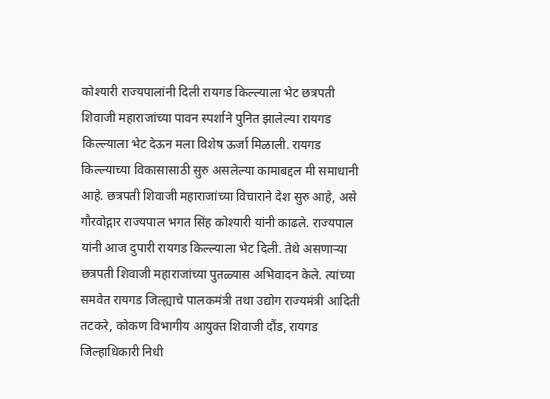कोश्यारी राज्यपालांनी दिली रायगड किल्ल्याला भेट छत्रपती शिवाजी महाराजांच्या पावन स्पर्शाने पुनित झालेल्या रायगड किल्ल्याला भेट देऊन मला विशेष ऊर्जा मिळाली. रायगड किल्ल्याच्या विकासासाठी सुरु असलेल्या कामाबद्दल मी समाधानी आहे. छत्रपती शिवाजी महाराजांच्या विचाराने देश सुरु आहे, असे गौरवोद्गार राज्यपाल भगत सिंह कोश्यारी यांनी काढले. राज्यपाल यांनी आज दुपारी रायगड किल्ल्याला भेट दिली. तेथे असणाऱ्या छत्रपती शिवाजी महाराजांच्या पुतळ्यास अभिवादन केले. त्यांच्या समवेत रायगड जिल्ह्याचे पालकमंत्री तथा उद्योग राज्यमंत्री आदिती तटकरे, कोकण विभागीय आयुक्त शिवाजी दौंड, रायगड जिल्हाधिकारी निधी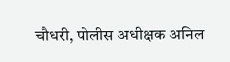चौधरी, पोलीस अधीक्षक अनिल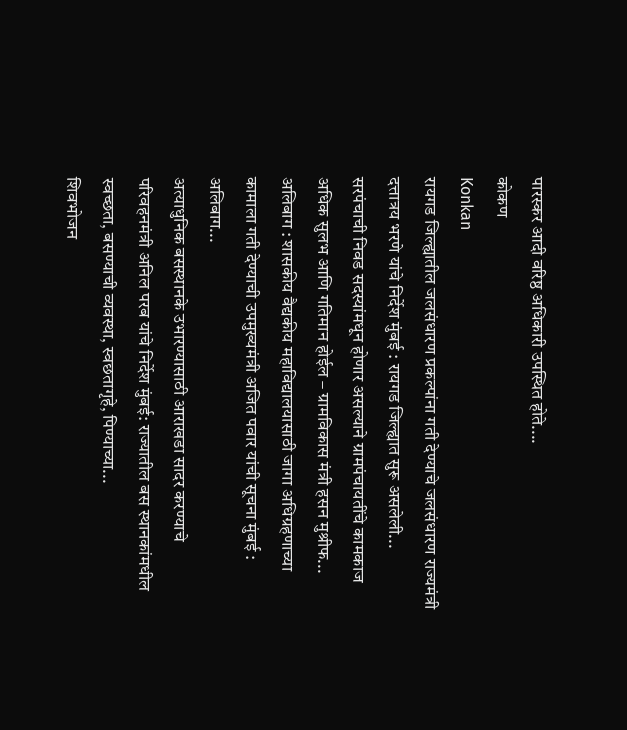पारस्कर आदी वरिष्ठ अधिकारी उपस्थित होते....
कोकण
Konkan
रायगड जिल्ह्यातील जलसंधारण प्रकल्पांना गती देण्याचे जलसंधारण राज्यमंत्री दत्तात्रय भरणे यांचे निर्देश मुंबई : रायगड जिल्ह्यात सुरू असलेली...
सरपंचाची निवड सदस्यांमधून होणार असल्याने ग्रामपंचायतींचे कामकाज अधिक सुलभ आणि गतिमान होईल – ग्रामविकास मंत्री हसन मुश्रीफ...
अलिबाग : शासकीय वैद्यकीय महाविद्यालयासाठी जागा अधिग्रहणाच्या कामाला गती देण्याची उपमुख्यमंत्री अजित पवार यांची सूचना मुंबई : अलिबाग...
अत्याधुनिक बसस्थानके उभारण्यासाठी आराखडा सादर करण्याचे परिवहनमंत्री अनिल परब यांचे निर्देश मुंबई: राज्यातील बस स्थानकांमधील स्वच्छता, बसण्याची व्यवस्था, स्वछतागृहे, पिण्याच्या...
शिवभोजन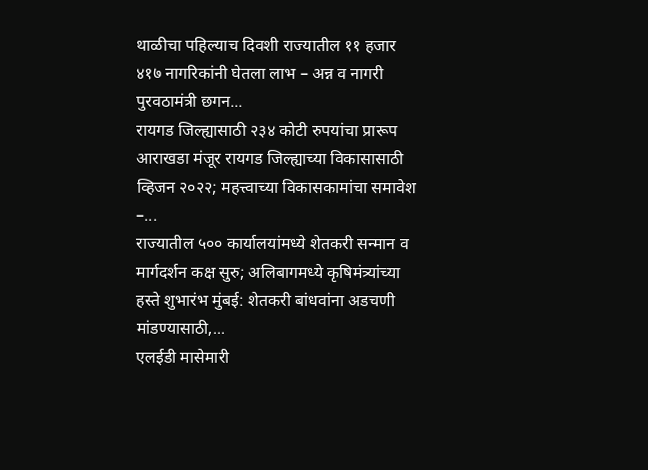थाळीचा पहिल्याच दिवशी राज्यातील ११ हजार ४१७ नागरिकांनी घेतला लाभ – अन्न व नागरी पुरवठामंत्री छगन...
रायगड जिल्ह्यासाठी २३४ कोटी रुपयांचा प्रारूप आराखडा मंजूर रायगड जिल्ह्याच्या विकासासाठी व्हिजन २०२२; महत्त्वाच्या विकासकामांचा समावेश –...
राज्यातील ५०० कार्यालयांमध्ये शेतकरी सन्मान व मार्गदर्शन कक्ष सुरु; अलिबागमध्ये कृषिमंत्र्यांच्या हस्ते शुभारंभ मुंबई: शेतकरी बांधवांना अडचणी मांडण्यासाठी,...
एलईडी मासेमारी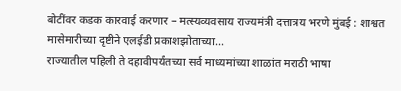बोटींवर कडक कारवाई करणार – मत्स्यव्यवसाय राज्यमंत्री दत्तात्रय भरणे मुंबई : शाश्वत मासेमारीच्या दृष्टीने एलईडी प्रकाशझोताच्या...
राज्यातील पहिली ते दहावीपर्यंतच्या सर्व माध्यमांच्या शाळांत मराठी भाषा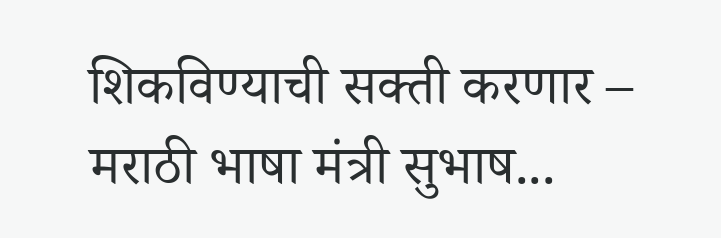शिकविण्याची सक्ती करणार – मराठी भाषा मंत्री सुभाष...